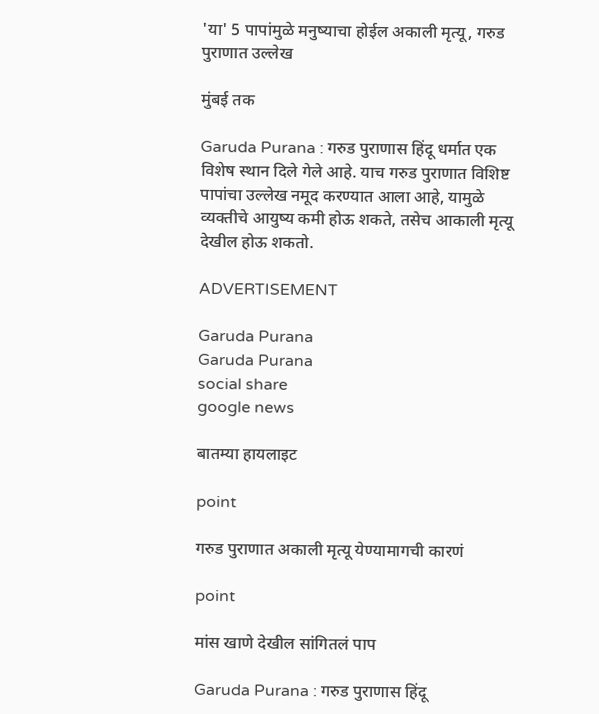'या' 5 पापांमुळे मनुष्याचा होईल अकाली मृत्यू, गरुड पुराणात उल्लेख

मुंबई तक

Garuda Purana : गरुड पुराणास हिंदू धर्मात एक विशेष स्थान दिले गेले आहे. याच गरुड पुराणात विशिष्ट पापांचा उल्लेख नमूद करण्यात आला आहे, यामुळे व्यक्तीचे आयुष्य कमी होऊ शकते, तसेच आकाली मृत्यू देखील होऊ शकतो.

ADVERTISEMENT

Garuda Purana
Garuda Purana
social share
google news

बातम्या हायलाइट

point

गरुड पुराणात अकाली मृत्यू येण्यामागची कारणं

point

मांस खाणे देखील सांगितलं पाप

Garuda Purana : गरुड पुराणास हिंदू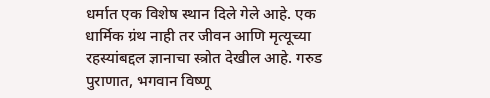धर्मात एक विशेष स्थान दिले गेले आहे. एक धार्मिक ग्रंथ नाही तर जीवन आणि मृत्यूच्या रहस्यांबद्दल ज्ञानाचा स्त्रोत देखील आहे. गरुड पुराणात, भगवान विष्णू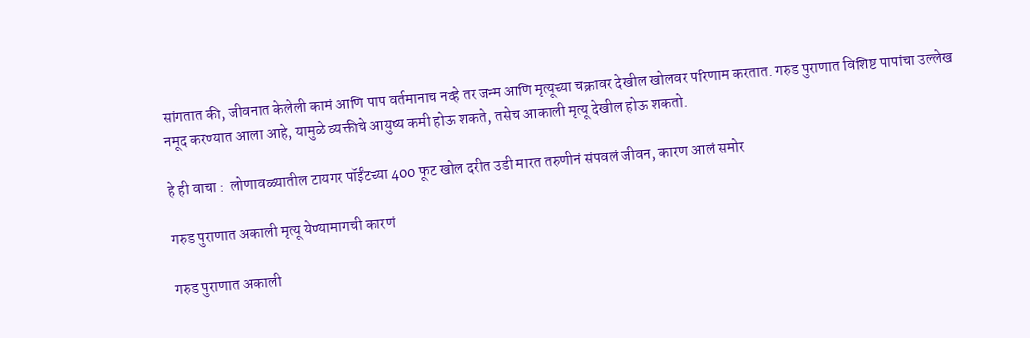सांगतात की, जीवनात केलेली कामं आणि पाप वर्तमानाच नव्हे तर जन्म आणि मृत्यूच्या चक्रावर देखील खोलवर परिणाम करतात. गरुड पुराणात विशिष्ट पापांचा उल्लेख नमूद करण्यात आला आहे, यामुळे व्यक्तीचे आयुष्य कमी होऊ शकते, तसेच आकाली मृत्यू देखील होऊ शकतो.

हे ही वाचा :  लोणावळ्यातील टायगर पॉईंटच्या 400 फूट खोल दरीत उडी मारत तरुणीनं संपवलं जीवन, कारण आलं समोर

गरुड पुराणात अकाली मृत्यू येण्यामागची कारणं

गरुड पुराणात अकाली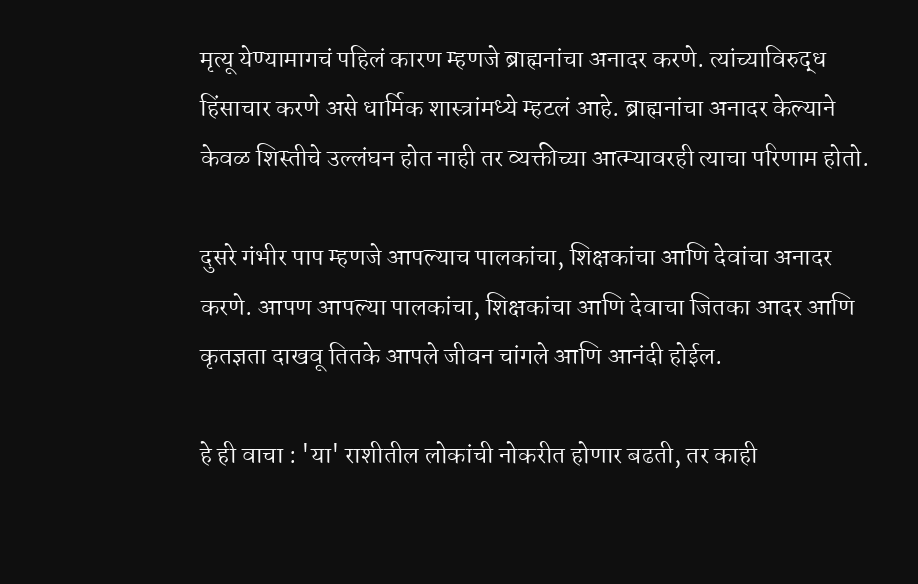मृत्यू येण्यामागचं पहिलं कारण म्हणजे ब्राह्मनांचा अनादर करणे. त्यांच्याविरुद्ध हिंसाचार करणे असे धार्मिक शास्त्रांमध्ये म्हटलं आहे. ब्राह्मनांचा अनादर केल्याने केवळ शिस्तीचे उल्लंघन होत नाही तर व्यक्तीच्या आत्म्यावरही त्याचा परिणाम होतो.

दुसरे गंभीर पाप म्हणजे आपल्याच पालकांचा, शिक्षकांचा आणि देवांचा अनादर करणे. आपण आपल्या पालकांचा, शिक्षकांचा आणि देवाचा जितका आदर आणि कृतज्ञता दाखवू तितके आपले जीवन चांगले आणि आनंदी होईल.

हे ही वाचा : 'या' राशीतील लोकांची नोकरीत होणार बढती, तर काही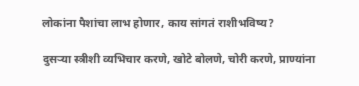लोकांना पैशांचा लाभ होणार, काय सांगतं राशीभविष्य?

दुसऱ्या स्त्रीशी व्यभिचार करणे, खोटे बोलणे, चोरी करणे, प्राण्यांना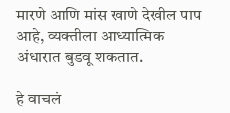मारणे आणि मांस खाणे देखील पाप आहे, व्यक्तीला आध्यात्मिक अंधारात बुडवू शकतात.

हे वाचलं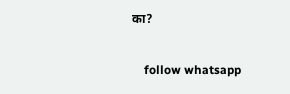का?

    follow whatsapp